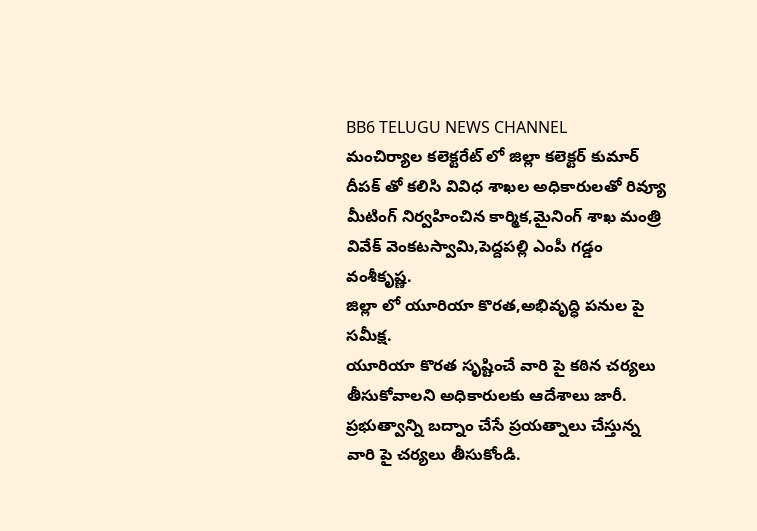BB6 TELUGU NEWS CHANNEL
మంచిర్యాల కలెక్టరేట్ లో జిల్లా కలెక్టర్ కుమార్ దీపక్ తో కలిసి వివిధ శాఖల అధికారులతో రివ్యూ మీటింగ్ నిర్వహించిన కార్మిక,మైనింగ్ శాఖ మంత్రి వివేక్ వెంకటస్వామి,పెద్దపల్లి ఎంపీ గడ్డం వంశీకృష్ణ.
జిల్లా లో యూరియా కొరత,అభివృద్ధి పనుల పై సమీక్ష.
యూరియా కొరత సృష్టించే వారి పై కఠిన చర్యలు తీసుకోవాలని అధికారులకు ఆదేశాలు జారీ.
ప్రభుత్వాన్ని బద్నాం చేసే ప్రయత్నాలు చేస్తున్న వారి పై చర్యలు తీసుకోండి.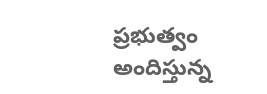ప్రభుత్వం అందిస్తున్న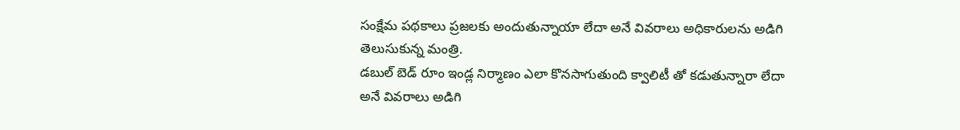సంక్షేమ పథకాలు ప్రజలకు అందుతున్నాయా లేదా అనే వివరాలు అధికారులను అడిగి తెలుసుకున్న మంత్రి.
డబుల్ బెడ్ రూం ఇండ్ల నిర్మాణం ఎలా కొనసాగుతుంది క్వాలిటీ తో కడుతున్నారా లేదా అనే వివరాలు అడిగి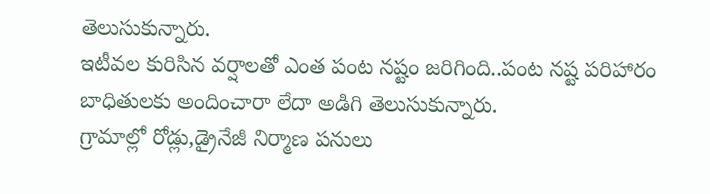తెలుసుకున్నారు.
ఇటీవల కురిసిన వర్షాలతో ఎంత పంట నష్టం జరిగింది..పంట నష్ట పరిహారం బాధితులకు అందించారా లేదా అడిగి తెలుసుకున్నారు.
గ్రామాల్లో రోడ్లు,డ్రైనేజీ నిర్మాణ పనులు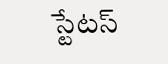స్టేటస్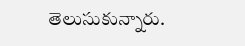తెలుసుకున్నారు.